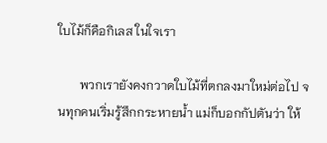ใบไม้ก็คือกิเลส ในใจเรา

       พวกเรายังคงกวาดใบไม้ที่ตกลงมาใหม่ต่อไป จนทุกคนเริ่มรู้สึกกระหายน้ำ แม่ก็บอกกัปตันว่า ให้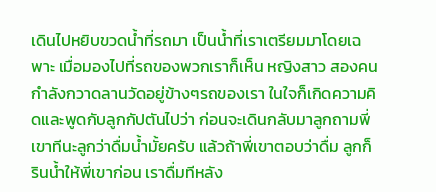เดินไปหยิบขวดน้ำที่รถมา เป็นน้ำที่เราเตรียมมาโดยเฉพาะ เมื่อมองไปที่รถของพวกเราก็เห็น หญิงสาว สองคนกำลังกวาดลานวัดอยู่ข้างๆรถของเรา ในใจก็เกิดความคิดและพูดกับลูกกัปตันไปว่า ก่อนจะเดินกลับมาลูกถามพี่เขาทีนะลูกว่าดื่มน้ำมั้ยครับ แล้วถ้าพี่เขาตอบว่าดื่ม ลูกก็รินน้ำให้พี่เขาก่อน เราดื่มทีหลัง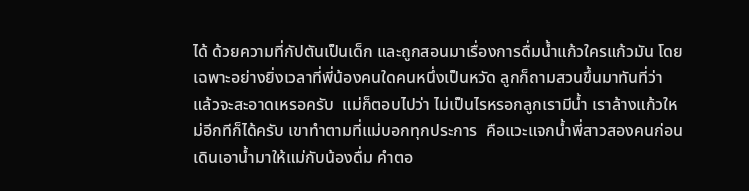ได้ ด้วยความที่กัปตันเป็นเด็ก และถูกสอนมาเรื่องการดื่มน้ำแก้วใครแก้วมัน โดยเฉพาะอย่างยิ่งเวลาที่พี่น้องคนใดคนหนึ่งเป็นหวัด ลูกก็ถามสวนขึ้นมาทันที่ว่า แล้วจะสะอาดเหรอครับ  แม่ก็ตอบไปว่า ไม่เป็นไรหรอกลูกเรามีน้ำ เราล้างแก้วใหม่อีกทีก็ได้ครับ เขาทำตามที่แม่บอกทุกประการ  คือแวะแจกน้ำพี่สาวสองคนก่อนเดินเอาน้ำมาให้แม่กับน้องดื่ม คำตอ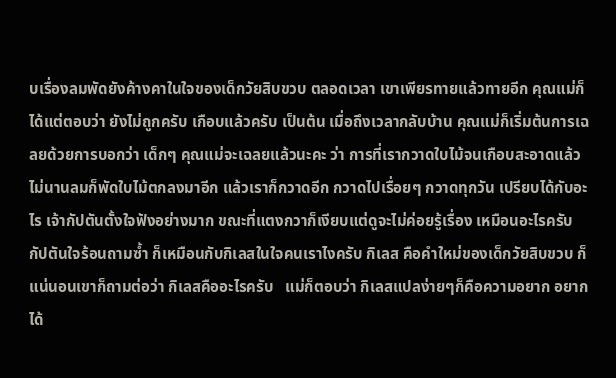บเรื่องลมพัดยังค้างคาในใจของเด็กวัยสิบขวบ ตลอดเวลา เขาเพียรทายแล้วทายอีก คุณแม่ก็ได้แต่ตอบว่า ยังไม่ถูกครับ เกือบแล้วครับ เป็นต้น เมื่อถึงเวลากลับบ้าน คุณแม่ก็เริ่มต้นการเฉลยด้วยการบอกว่า เด็กๆ คุณแม่จะเฉลยแล้วนะคะ ว่า การที่เรากวาดใบไม้จนเกือบสะอาดแล้วไม่นานลมก็พัดใบไม้ตกลงมาอีก แล้วเราก็กวาดอีก กวาดไปเรื่อยๆ กวาดทุกวัน เปรียบได้กับอะไร เจ้ากัปตันตั้งใจฟังอย่างมาก ขณะที่แตงกวาก็เงียบแต่ดูจะไม่ค่อยรู้เรื่อง เหมือนอะไรครับ กัปตันใจร้อนถามซ้ำ ก็เหมือนกับกิเลสในใจคนเราไงครับ กิเลส คือคำใหม่ของเด็กวัยสิบขวบ ก็แน่นอนเขาก็ถามต่อว่า กิเลสคืออะไรครับ   แม่ก็ตอบว่า กิเลสแปลง่ายๆก็คือความอยาก อยากได้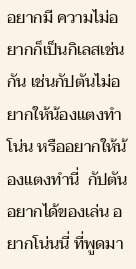อยากมี ความไม่อยากก็เป็นกิเลสเช่นกัน เช่นกัปตันไม่อยากให้น้องแตงทำโน่น หรืออยากให้น้องแตงทำนี่  กัปตันอยากได้ของเล่น อยากโน่นนี่ ที่พูดมา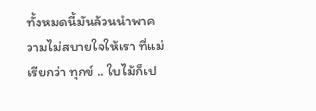ทั้งหมดนี้มันล้วนนำพาความไม่สบายใจให้เรา ที่แม่เรียกว่า ทุกข์ .. ใบไม้ก็เป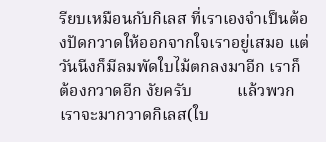รียบเหมือนกับกิเลส ที่เราเองจำเป็นต้องปัดกวาดให้ออกจากใจเราอยู่เสมอ แต่วันนีงก็มีลมพัดใบไม้ตกลงมาอีก เราก็ต้องกวาดอีก งัยครับ           แล้วพวกเราจะมากวาดกิเลส(ใบ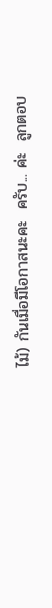ไม้) กันเมื่อมีโอกาสนะคะ  ครับ... ค่ะ  ลูกตอบ